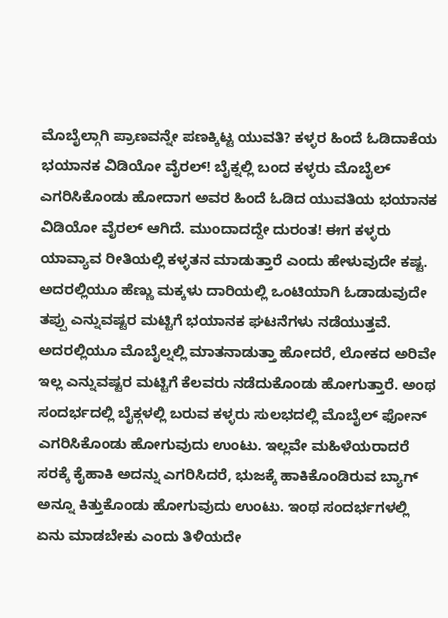ಮೊಬೈಲ್ಗಾಗಿ ಪ್ರಾಣವನ್ನೇ ಪಣಕ್ಕಿಟ್ಟ ಯುವತಿ? ಕಳ್ಳರ ಹಿಂದೆ ಓಡಿದಾಕೆಯ ಭಯಾನಕ ವಿಡಿಯೋ ವೈರಲ್! ಬೈಕ್ನಲ್ಲಿ ಬಂದ ಕಳ್ಳರು ಮೊಬೈಲ್ ಎಗರಿಸಿಕೊಂಡು ಹೋದಾಗ ಅವರ ಹಿಂದೆ ಓಡಿದ ಯುವತಿಯ ಭಯಾನಕ ವಿಡಿಯೋ ವೈರಲ್ ಆಗಿದೆ. ಮುಂದಾದದ್ದೇ ದುರಂತ! ಈಗ ಕಳ್ಳರು ಯಾವ್ಯಾವ ರೀತಿಯಲ್ಲಿ ಕಳ್ಳತನ ಮಾಡುತ್ತಾರೆ ಎಂದು ಹೇಳುವುದೇ ಕಷ್ಟ. ಅದರಲ್ಲಿಯೂ ಹೆಣ್ಣು ಮಕ್ಕಳು ದಾರಿಯಲ್ಲಿ ಒಂಟಿಯಾಗಿ ಓಡಾಡುವುದೇ ತಪ್ಪು ಎನ್ನುವಷ್ಟರ ಮಟ್ಟಿಗೆ ಭಯಾನಕ ಘಟನೆಗಳು ನಡೆಯುತ್ತವೆ. ಅದರಲ್ಲಿಯೂ ಮೊಬೈಲ್ನಲ್ಲಿ ಮಾತನಾಡುತ್ತಾ ಹೋದರೆ, ಲೋಕದ ಅರಿವೇ ಇಲ್ಲ ಎನ್ನುವಷ್ಟರ ಮಟ್ಟಿಗೆ ಕೆಲವರು ನಡೆದುಕೊಂಡು ಹೋಗುತ್ತಾರೆ. ಅಂಥ ಸಂದರ್ಭದಲ್ಲಿ ಬೈಕ್ಗಳಲ್ಲಿ ಬರುವ ಕಳ್ಳರು ಸುಲಭದಲ್ಲಿ ಮೊಬೈಲ್ ಫೋನ್ ಎಗರಿಸಿಕೊಂಡು ಹೋಗುವುದು ಉಂಟು. ಇಲ್ಲವೇ ಮಹಿಳೆಯರಾದರೆ ಸರಕ್ಕೆ ಕೈಹಾಕಿ ಅದನ್ನು ಎಗರಿಸಿದರೆ, ಭುಜಕ್ಕೆ ಹಾಕಿಕೊಂಡಿರುವ ಬ್ಯಾಗ್ ಅನ್ನೂ ಕಿತ್ತುಕೊಂಡು ಹೋಗುವುದು ಉಂಟು. ಇಂಥ ಸಂದರ್ಭಗಳಲ್ಲಿ ಏನು ಮಾಡಬೇಕು ಎಂದು ತಿಳಿಯದೇ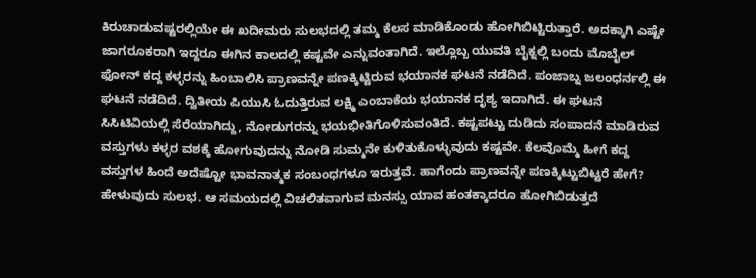ಕಿರುಚಾಡುವಷ್ಟರಲ್ಲಿಯೇ ಈ ಖದೀಮರು ಸುಲಭದಲ್ಲಿ ತಮ್ಮ ಕೆಲಸ ಮಾಡಿಕೊಂಡು ಹೋಗಿಬಿಟ್ಟಿರುತ್ತಾರೆ. ಅದಕ್ಕಾಗಿ ಎಷ್ಟೇ ಜಾಗರೂಕರಾಗಿ ಇದ್ದರೂ ಈಗಿನ ಕಾಲದಲ್ಲಿ ಕಷ್ಟವೇ ಎನ್ನುವಂತಾಗಿದೆ. ಇಲ್ಲೊಬ್ಬ ಯುವತಿ ಬೈಕ್ನಲ್ಲಿ ಬಂದು ಮೊಬೈಲ್ ಫೋನ್ ಕದ್ದ ಕಳ್ಳರನ್ನು ಹಿಂಬಾಲಿಸಿ ಪ್ರಾಣವನ್ನೇ ಪಣಕ್ಕಿಟ್ಟಿರುವ ಭಯಾನಕ ಘಟನೆ ನಡೆದಿದೆ. ಪಂಜಾಬ್ನ ಜಲಂಧರ್ನಲ್ಲಿ ಈ ಘಟನೆ ನಡೆದಿದೆ. ದ್ವಿತೀಯ ಪಿಯುಸಿ ಓದುತ್ತಿರುವ ಲಕ್ಷ್ಮಿ ಎಂಬಾಕೆಯ ಭಯಾನಕ ದೃಶ್ಯ ಇದಾಗಿದೆ. ಈ ಘಟನೆ ಸಿಸಿಟಿವಿಯಲ್ಲಿ ಸೆರೆಯಾಗಿದ್ದು, ನೋಡುಗರನ್ನು ಭಯಭೀತಿಗೊಳಿಸುವಂತಿದೆ. ಕಷ್ಟಪಟ್ಟು ದುಡಿದು ಸಂಪಾದನೆ ಮಾಡಿರುವ ವಸ್ತುಗಳು ಕಳ್ಳರ ವಶಕ್ಕೆ ಹೋಗುವುದನ್ನು ನೋಡಿ ಸುಮ್ಮನೇ ಕುಳಿತುಕೊಳ್ಳುವುದು ಕಷ್ಟವೇ. ಕೆಲವೊಮ್ಮೆ ಹೀಗೆ ಕದ್ದ ವಸ್ತುಗಳ ಹಿಂದೆ ಅದೆಷ್ಟೋ ಭಾವನಾತ್ಮಕ ಸಂಬಂಧಗಳೂ ಇರುತ್ತವೆ. ಹಾಗೆಂದು ಪ್ರಾಣವನ್ನೇ ಪಣಕ್ಕಿಟ್ಟುಬಿಟ್ಟರೆ ಹೇಗೆ? ಹೇಳುವುದು ಸುಲಭ. ಆ ಸಮಯದಲ್ಲಿ ವಿಚಲಿತವಾಗುವ ಮನಸ್ಸು ಯಾವ ಹಂತಕ್ಕಾದರೂ ಹೋಗಿಬಿಡುತ್ತದೆ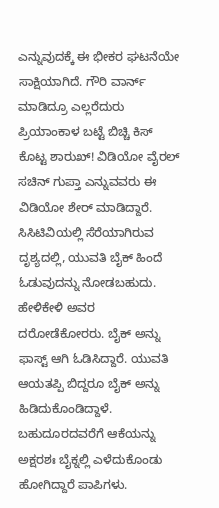ಎನ್ನುವುದಕ್ಕೆ ಈ ಭೀಕರ ಘಟನೆಯೇ ಸಾಕ್ಷಿಯಾಗಿದೆ. ಗೌರಿ ವಾರ್ನ್ ಮಾಡಿದ್ರೂ ಎಲ್ಲರೆದುರು ಪ್ರಿಯಾಂಕಾಳ ಬಟ್ಟೆ ಬಿಚ್ಚಿ ಕಿಸ್ ಕೊಟ್ಟ ಶಾರುಖ್! ವಿಡಿಯೋ ವೈರಲ್ ಸಚಿನ್ ಗುಪ್ತಾ ಎನ್ನುವವರು ಈ ವಿಡಿಯೋ ಶೇರ್ ಮಾಡಿದ್ದಾರೆ. ಸಿಸಿಟಿವಿಯಲ್ಲಿ ಸೆರೆಯಾಗಿರುವ ದೃಶ್ಯದಲ್ಲಿ, ಯುವತಿ ಬೈಕ್ ಹಿಂದೆ ಓಡುವುದನ್ನು ನೋಡಬಹುದು. ಹೇಳಿಕೇಳಿ ಅವರ ದರೋಡೆಕೋರರು. ಬೈಕ್ ಅನ್ನು ಫಾಸ್ಟ್ ಆಗಿ ಓಡಿಸಿದ್ದಾರೆ. ಯುವತಿ ಆಯತಪ್ಪಿ ಬಿದ್ದರೂ ಬೈಕ್ ಅನ್ನು ಹಿಡಿದುಕೊಂಡಿದ್ದಾಳೆ. ಬಹುದೂರದವರೆಗೆ ಆಕೆಯನ್ನು ಅಕ್ಷರಶಃ ಬೈಕ್ನಲ್ಲಿ ಎಳೆದುಕೊಂಡು ಹೋಗಿದ್ದಾರೆ ಪಾಪಿಗಳು.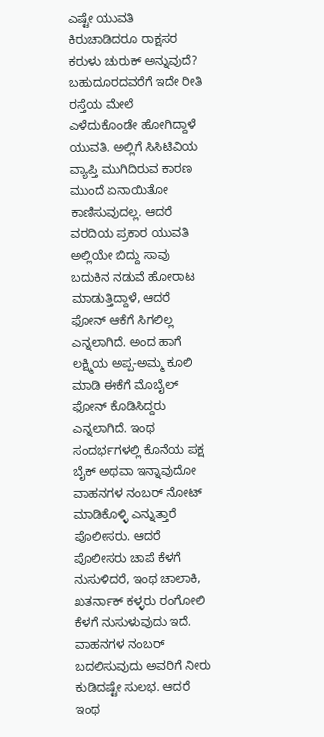ಎಷ್ಟೇ ಯುವತಿ ಕಿರುಚಾಡಿದರೂ ರಾಕ್ಷಸರ ಕರುಳು ಚುರುಕ್ ಅನ್ನುವುದೆ? ಬಹುದೂರದವರೆಗೆ ಇದೇ ರೀತಿ ರಸ್ತೆಯ ಮೇಲೆ ಎಳೆದುಕೊಂಡೇ ಹೋಗಿದ್ದಾಳೆ ಯುವತಿ. ಅಲ್ಲಿಗೆ ಸಿಸಿಟಿವಿಯ ವ್ಯಾಪ್ತಿ ಮುಗಿದಿರುವ ಕಾರಣ ಮುಂದೆ ಏನಾಯಿತೋ ಕಾಣಿಸುವುದಲ್ಲ. ಆದರೆ ವರದಿಯ ಪ್ರಕಾರ ಯುವತಿ ಅಲ್ಲಿಯೇ ಬಿದ್ದು ಸಾವು ಬದುಕಿನ ನಡುವೆ ಹೋರಾಟ ಮಾಡುತ್ತಿದ್ದಾಳೆ, ಆದರೆ ಫೋನ್ ಆಕೆಗೆ ಸಿಗಲಿಲ್ಲ ಎನ್ನಲಾಗಿದೆ. ಅಂದ ಹಾಗೆ ಲಕ್ಷ್ಮಿಯ ಅಪ್ಪ-ಅಮ್ಮ ಕೂಲಿ ಮಾಡಿ ಈಕೆಗೆ ಮೊಬೈಲ್ ಫೋನ್ ಕೊಡಿಸಿದ್ದರು ಎನ್ನಲಾಗಿದೆ. ಇಂಥ ಸಂದರ್ಭಗಳಲ್ಲಿ ಕೊನೆಯ ಪಕ್ಷ ಬೈಕ್ ಅಥವಾ ಇನ್ನಾವುದೋ ವಾಹನಗಳ ನಂಬರ್ ನೋಟ್ ಮಾಡಿಕೊಳ್ಳಿ ಎನ್ನುತ್ತಾರೆ ಪೊಲೀಸರು. ಆದರೆ ಪೊಲೀಸರು ಚಾಪೆ ಕೆಳಗೆ ನುಸುಳಿದರೆ, ಇಂಥ ಚಾಲಾಕಿ, ಖತರ್ನಾಕ್ ಕಳ್ಳರು ರಂಗೋಲಿ ಕೆಳಗೆ ನುಸುಳುವುದು ಇದೆ. ವಾಹನಗಳ ನಂಬರ್ ಬದಲಿಸುವುದು ಅವರಿಗೆ ನೀರು ಕುಡಿದಷ್ಟೇ ಸುಲಭ. ಆದರೆ ಇಂಥ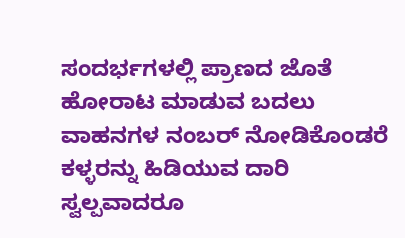ಸಂದರ್ಭಗಳಲ್ಲಿ ಪ್ರಾಣದ ಜೊತೆ ಹೋರಾಟ ಮಾಡುವ ಬದಲು ವಾಹನಗಳ ನಂಬರ್ ನೋಡಿಕೊಂಡರೆ ಕಳ್ಳರನ್ನು ಹಿಡಿಯುವ ದಾರಿ ಸ್ವಲ್ಪವಾದರೂ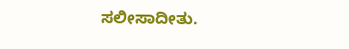ಸಲೀಸಾದೀತು.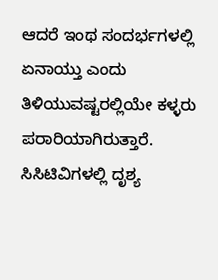ಆದರೆ ಇಂಥ ಸಂದರ್ಭಗಳಲ್ಲಿ ಏನಾಯ್ತು ಎಂದು ತಿಳಿಯುವಷ್ಟರಲ್ಲಿಯೇ ಕಳ್ಳರು ಪರಾರಿಯಾಗಿರುತ್ತಾರೆ. ಸಿಸಿಟಿವಿಗಳಲ್ಲಿ ದೃಶ್ಯ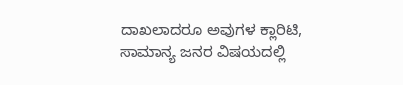ದಾಖಲಾದರೂ ಅವುಗಳ ಕ್ಲಾರಿಟಿ, ಸಾಮಾನ್ಯ ಜನರ ವಿಷಯದಲ್ಲಿ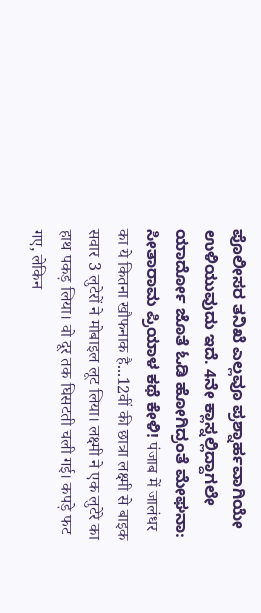ಪೊಲೀಸರ ತನಿಖೆ ಎಲ್ಲವೂ ಪ್ರಶ್ನಾರ್ಹವಾಗಿಯೇ ಉಳಿಯುವುದು ಇದೆ. 4ನೇ ಕ್ಲಾಸ್ನಲ್ಲಿದ್ದಾಗಲೇ ಯಾರ್ದೋ ಜೊತೆ ಓಡಿ ಹೋಗಿದ್ರಂತೆ ಮೇಘನಾ: ಸೀತಾರಾಮ ಪ್ರಿಯಾಳ ಕಥೆ ಕೇಳಿ! पंजाब में जालंधर का ये कितना खौफनाक है...12वीं की छात्रा लक्ष्मी से बाइक सवार 3 लुटेरों ने मोबाइल लूट लिया। लक्ष्मी ने एक लुटेरे का हाथ पकड़ लिया। वो दूर तक घिसटती चली गई। कपड़े फट गए, लेकिन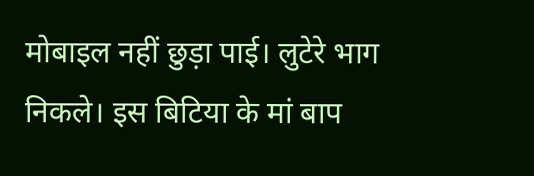मोबाइल नहीं छुड़ा पाई। लुटेरे भाग निकले। इस बिटिया के मां बाप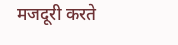मजदूरी करते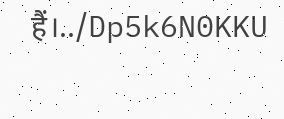हैं।../Dp5k6N0KKU